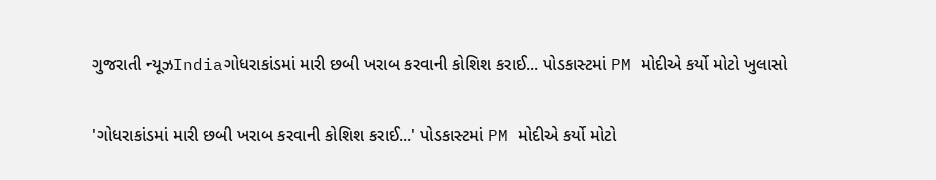ગુજરાતી ન્યૂઝIndiaગોધરાકાંડમાં મારી છબી ખરાબ કરવાની કોશિશ કરાઈ... પોડકાસ્ટમાં PM મોદીએ કર્યો મોટો ખુલાસો

'ગોધરાકાંડમાં મારી છબી ખરાબ કરવાની કોશિશ કરાઈ...' પોડકાસ્ટમાં PM મોદીએ કર્યો મોટો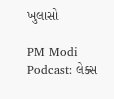ખુલાસો

PM Modi Podcast: લેક્સ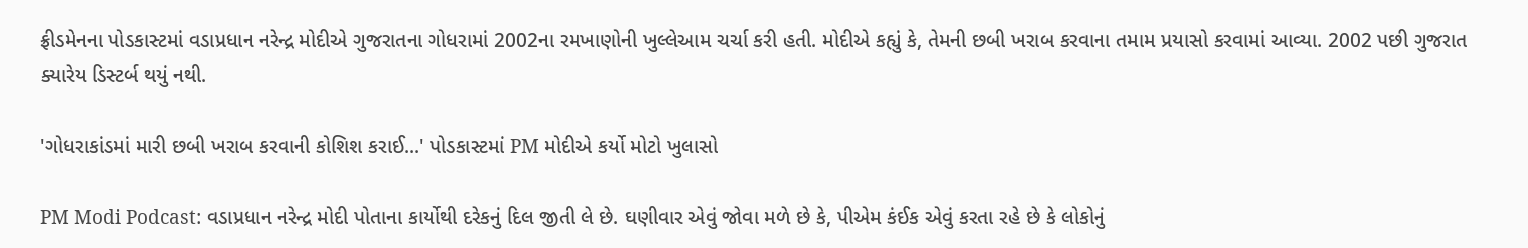ફ્રીડમેનના પોડકાસ્ટમાં વડાપ્રધાન નરેન્દ્ર મોદીએ ગુજરાતના ગોધરામાં 2002ના રમખાણોની ખુલ્લેઆમ ચર્ચા કરી હતી. મોદીએ કહ્યું કે, તેમની છબી ખરાબ કરવાના તમામ પ્રયાસો કરવામાં આવ્યા. 2002 પછી ગુજરાત ક્યારેય ડિસ્ટર્બ થયું નથી.

'ગોધરાકાંડમાં મારી છબી ખરાબ કરવાની કોશિશ કરાઈ...' પોડકાસ્ટમાં PM મોદીએ કર્યો મોટો ખુલાસો

PM Modi Podcast: વડાપ્રધાન નરેન્દ્ર મોદી પોતાના કાર્યોથી દરેકનું દિલ જીતી લે છે. ઘણીવાર એવું જોવા મળે છે કે, પીએમ કંઈક એવું કરતા રહે છે કે લોકોનું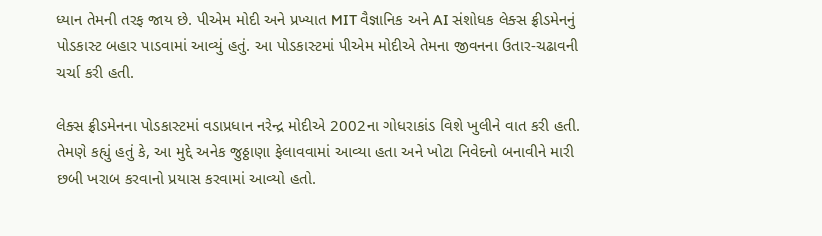ધ્યાન તેમની તરફ જાય છે. પીએમ મોદી અને પ્રખ્યાત MIT વૈજ્ઞાનિક અને AI સંશોધક લેક્સ ફ્રીડમેનનું પોડકાસ્ટ બહાર પાડવામાં આવ્યું હતું. આ પોડકાસ્ટમાં પીએમ મોદીએ તેમના જીવનના ઉતાર-ચઢાવની ચર્ચા કરી હતી.

લેક્સ ફ્રીડમેનના પોડકાસ્ટમાં વડાપ્રધાન નરેન્દ્ર મોદીએ 2002ના ગોધરાકાંડ વિશે ખુલીને વાત કરી હતી. તેમણે કહ્યું હતું કે, આ મુદ્દે અનેક જુઠ્ઠાણા ફેલાવવામાં આવ્યા હતા અને ખોટા નિવેદનો બનાવીને મારી છબી ખરાબ કરવાનો પ્રયાસ કરવામાં આવ્યો હતો.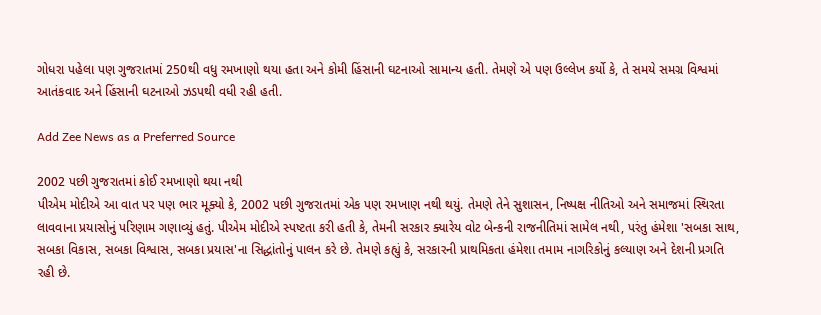ગોધરા પહેલા પણ ગુજરાતમાં 250થી વધુ રમખાણો થયા હતા અને કોમી હિંસાની ઘટનાઓ સામાન્ય હતી. તેમણે એ પણ ઉલ્લેખ કર્યો કે, તે સમયે સમગ્ર વિશ્વમાં આતંકવાદ અને હિંસાની ઘટનાઓ ઝડપથી વધી રહી હતી.

Add Zee News as a Preferred Source

2002 પછી ગુજરાતમાં કોઈ રમખાણો થયા નથી
પીએમ મોદીએ આ વાત પર પણ ભાર મૂક્યો કે, 2002 પછી ગુજરાતમાં એક પણ રમખાણ નથી થયું. તેમણે તેને સુશાસન, નિષ્પક્ષ નીતિઓ અને સમાજમાં સ્થિરતા લાવવાના પ્રયાસોનું પરિણામ ગણાવ્યું હતું. પીએમ મોદીએ સ્પષ્ટતા કરી હતી કે, તેમની સરકાર ક્યારેય વોટ બેન્કની રાજનીતિમાં સામેલ નથી, પરંતુ હંમેશા 'સબકા સાથ, સબકા વિકાસ, સબકા વિશ્વાસ, સબકા પ્રયાસ'ના સિદ્ધાંતોનું પાલન કરે છે. તેમણે કહ્યું કે, સરકારની પ્રાથમિકતા હંમેશા તમામ નાગરિકોનું કલ્યાણ અને દેશની પ્રગતિ રહી છે.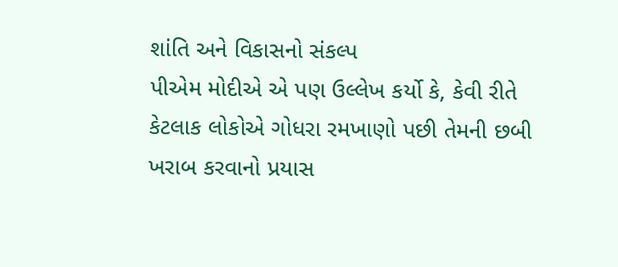શાંતિ અને વિકાસનો સંકલ્પ
પીએમ મોદીએ એ પણ ઉલ્લેખ કર્યો કે, કેવી રીતે કેટલાક લોકોએ ગોધરા રમખાણો પછી તેમની છબી ખરાબ કરવાનો પ્રયાસ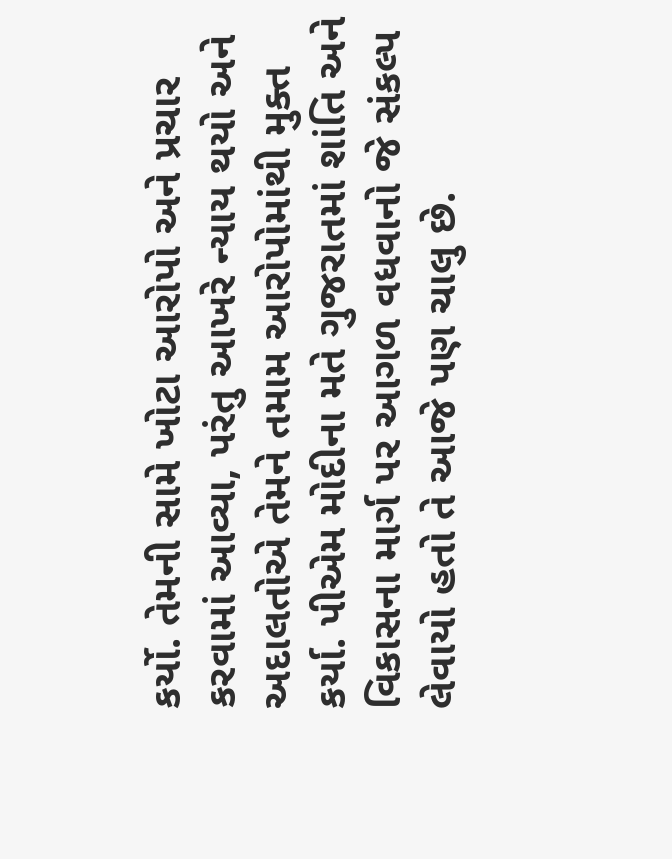કર્યો. તેમની સામે ખોટા આરોપો અને પ્રચાર કરવામાં આવ્યા, પરંતુ આખરે ન્યાય થયો અને અદાલતોએ તેમને તમામ આરોપોમાંથી મુક્ત કર્યા. પીએમ મોદીના મતે ગુજરાતમાં શાંતિ અને વિકાસના માર્ગ પર આગળ વધવાનો જે સંકલ્પ લેવાયો હતો તે આજે પણ ચાલુ છે.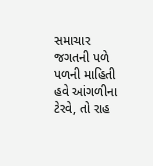સમાચાર જગતની પળે પળની માહિતી હવે આંગળીના ટેરવે, તો રાહ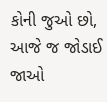કોની જુઓ છો, આજે જ જોડાઈ જાઓ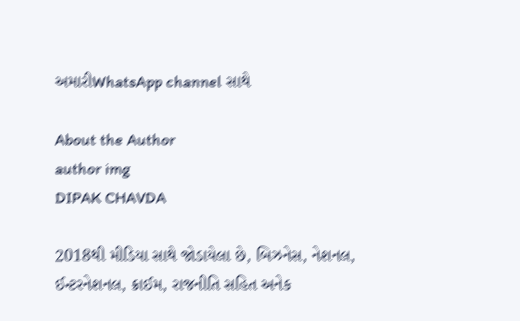અમારીWhatsApp channel સાથે

About the Author
author img
DIPAK CHAVDA

2018થી મીડિયા સાથે જોડાયેલા છે, બિઝનેસ, નેશનલ, ઈન્ટરનેશનલ, ક્રાઈમ, રાજનીતિ સહિત અનેક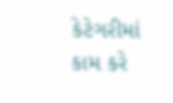કેટેગરીમાં કામ કરે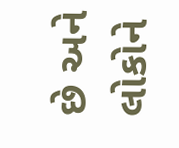છે અને લોકોને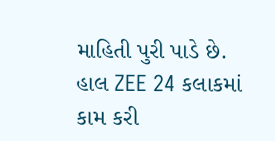માહિતી પુરી પાડે છે. હાલ ZEE 24 કલાકમાં કામ કરી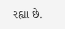રહ્યા છે.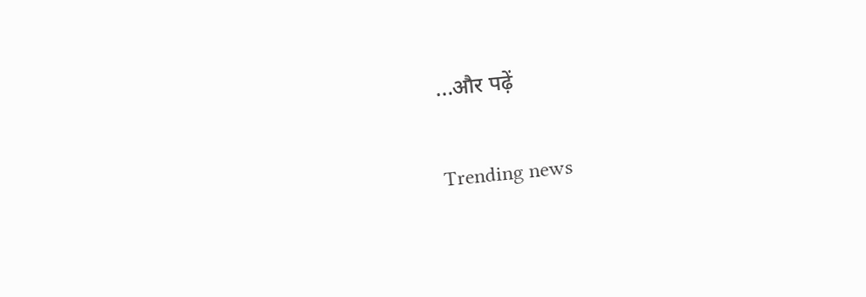...और पढ़ें

Trending news